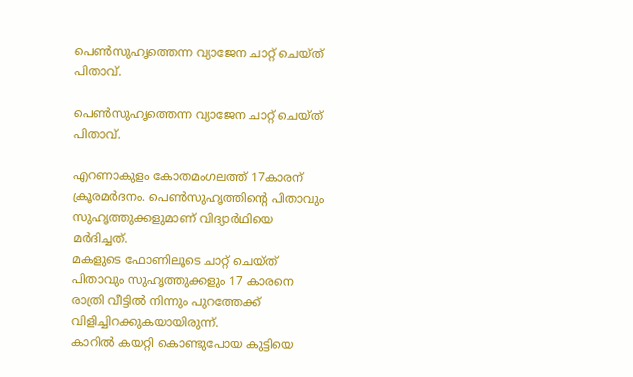പെണ്‍സുഹൃത്തെന്ന വ്യാജേന ചാറ്റ് ചെയ്ത് പിതാവ്.

പെണ്‍സുഹൃത്തെന്ന വ്യാജേന ചാറ്റ് ചെയ്ത് പിതാവ്.

എറണാകുളം കോതമംഗലത്ത് 17കാരന് ക്രൂരമർദനം. പെൺസുഹൃത്തിന്‍റെ പിതാവും സുഹൃത്തുക്കളുമാണ് വിദ്യാര്‍ഥിയെ മർദിച്ചത്.
മകളുടെ ഫോണിലൂടെ ചാറ്റ് ചെയ്ത് പിതാവും സുഹൃത്തുക്കളും 17 കാരനെ രാത്രി വീട്ടിൽ നിന്നും പുറത്തേക്ക് വിളിച്ചിറക്കുകയായിരുന്ന്.
കാറിൽ കയറ്റി കൊണ്ടുപോയ കുട്ടിയെ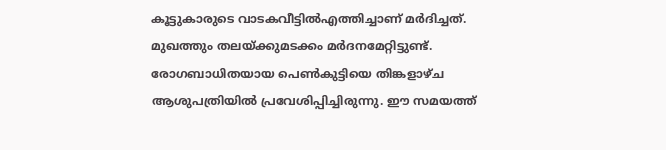കൂട്ടുകാരുടെ വാടകവീട്ടിൽഎത്തിച്ചാണ് മർദിച്ചത്.
മുഖത്തും തലയ്ക്കുമടക്കം മര്‍ദനമേറ്റിട്ടുണ്ട്. രോഗബാധിതയായ പെണ്‍കുട്ടിയെ തിങ്കളാഴ്ച ആശുപത്രിയില്‍ പ്രവേശിപ്പിച്ചിരുന്നു. ഈ സമയത്ത്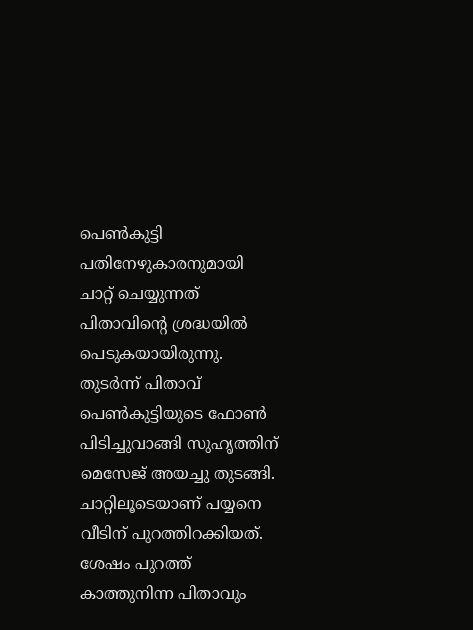പെണ്‍കുട്ടി പതിനേഴുകാരനുമായി ചാറ്റ് ചെയ്യുന്നത് പിതാവിന്‍റെ ശ്രദ്ധയില്‍ പെടുകയായിരുന്നു.
തുടര്‍ന്ന് പിതാവ് പെണ്‍കുട്ടിയുടെ ഫോണ്‍ പിടിച്ചുവാങ്ങി സുഹൃത്തിന് മെസേജ് അയച്ചു തുടങ്ങി.
ചാറ്റിലൂടെയാണ് പയ്യനെ വീടിന് പുറത്തിറക്കിയത്.
ശേഷം പുറത്ത് കാത്തുനിന്ന പിതാവും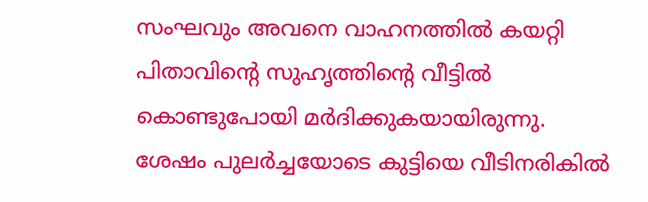സംഘവും അവനെ വാഹനത്തില്‍ കയറ്റി പിതാവിന്‍റെ സുഹൃത്തിന്‍റെ വീട്ടില്‍ കൊണ്ടുപോയി മര്‍ദിക്കുകയായിരുന്നു.
ശേഷം പുലര്‍ച്ചയോടെ കുട്ടിയെ വീടിനരികില്‍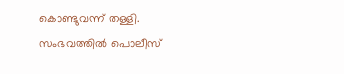കൊണ്ടുവന്ന് തള്ളി.
സംഭവത്തില്‍ പൊലീസ്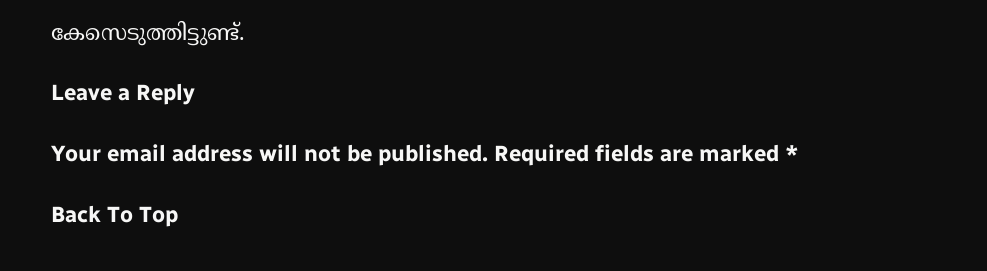കേസെടുത്തിട്ടുണ്ട്.

Leave a Reply

Your email address will not be published. Required fields are marked *

Back To Top